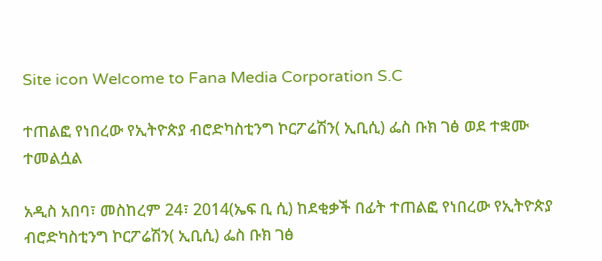Site icon Welcome to Fana Media Corporation S.C

ተጠልፎ የነበረው የኢትዮጵያ ብሮድካስቲንግ ኮርፖሬሽን( ኢቢሲ) ፌስ ቡክ ገፅ ወደ ተቋሙ ተመልሷል

አዲስ አበባ፣ መስከረም 24፣ 2014(ኤፍ ቢ ሲ) ከደቂቃች በፊት ተጠልፎ የነበረው የኢትዮጵያ ብሮድካስቲንግ ኮርፖሬሽን( ኢቢሲ) ፌስ ቡክ ገፅ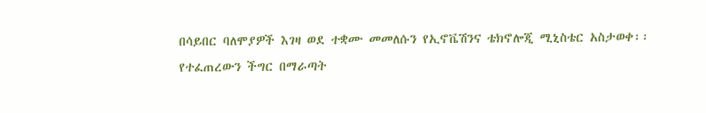በሳይበር ባለሞያዎች እገዛ ወደ ተቋሙ መመለሱን የኢኖቬሽንና ቴክኖሎጂ ሚኒስቴር አስታወቀ፡፡
የተፈጠረውን ችግር በማራጣት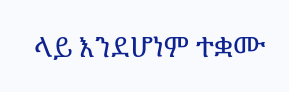ላይ እንደሆነም ተቋሙ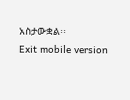አስታውቋል፡፡
Exit mobile version